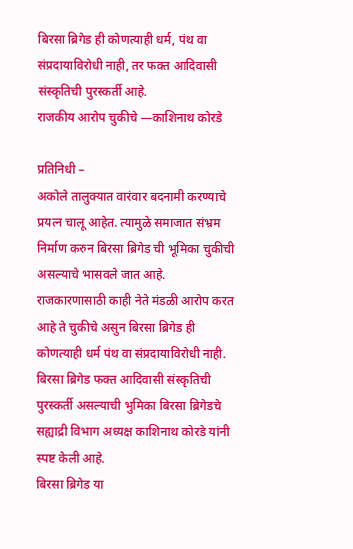बिरसा ब्रिगेड ही कोणत्याही धर्म, पंथ वा संप्रदायाविरोधी नाही, तर फक्त आदिवासी संस्कृतिची पुरस्कर्ती आहे.
राजकीय आरोप चुकीचे —काशिनाथ कोरडे

प्रतिनिधी –
अकोले तालुक्यात वारंवार बदनामी करण्याचे प्रयत्न चालू आहेत. त्यामुळे समाजात संभ्रम निर्माण करुन बिरसा ब्रिगेड ची भूमिका चुकीची असल्याचे भासवले जात आहे. राजकारणासाठी काही नेते मंडळी आरोप करत आहे ते चुकीचे असुन बिरसा ब्रिगेड ही कोणत्याही धर्म पंथ वा संप्रदायाविरोधी नाही. बिरसा ब्रिगेड फक्त आदिवासी संस्कृतिची पुरस्कर्ती असल्याची भुमिका बिरसा ब्रिगेडचे सह्याद्री विभाग अध्यक्ष काशिनाथ कोरडे यांनी स्पष्ट केली आहे.
बिरसा ब्रिगेड या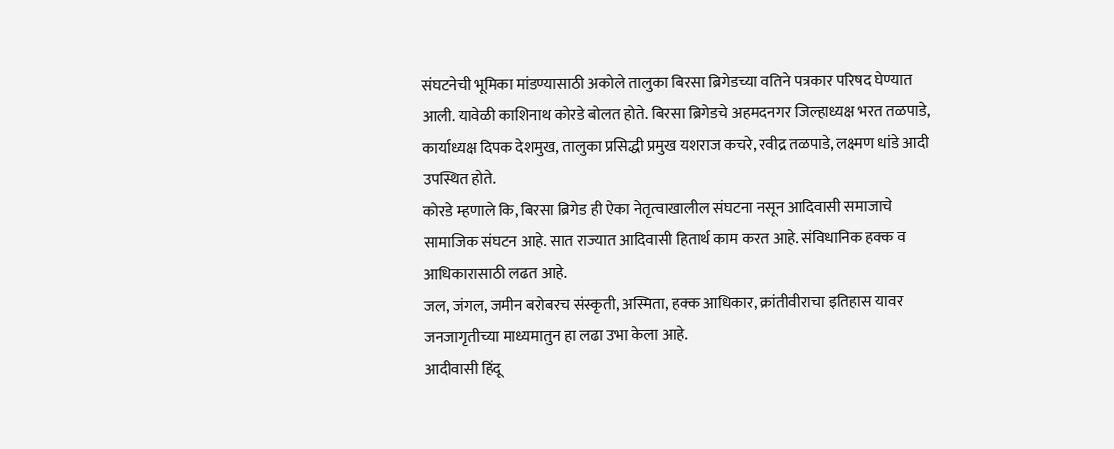संघटनेची भूमिका मांडण्यासाठी अकोले तालुका बिरसा ब्रिगेडच्या वतिने पत्रकार परिषद घेण्यात आली. यावेळी काशिनाथ कोरडे बोलत होते. बिरसा ब्रिगेडचे अहमदनगर जिल्हाध्यक्ष भरत तळपाडे, कार्याध्यक्ष दिपक देशमुख, तालुका प्रसिद्धी प्रमुख यशराज कचरे, रवीद्र तळपाडे, लक्ष्मण धांडे आदी उपस्थित होते.
कोरडे म्हणाले कि, बिरसा ब्रिगेड ही ऐका नेतृत्वाखालील संघटना नसून आदिवासी समाजाचे सामाजिक संघटन आहे. सात राज्यात आदिवासी हितार्थ काम करत आहे. संविधानिक हक्क व आधिकारासाठी लढत आहे.
जल, जंगल, जमीन बरोबरच संस्कृती, अस्मिता, हक्क आधिकार, क्रांतीवीराचा इतिहास यावर जनजागृतीच्या माध्यमातुन हा लढा उभा केला आहे.
आदीवासी हिंदू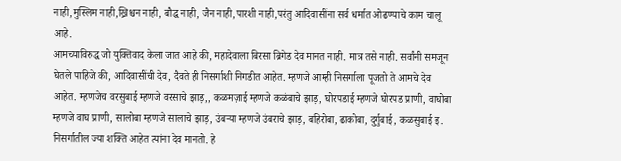नाही,मुस्लिम नाही,ख्रिश्चन नाही, बौद्ध नाही, जैन नाही,पारशी नाही,परंतु आदिवासींना सर्व धर्मात ओढण्याचे काम चालू आहे.
आमच्याविरुद्ध जो युक्तिवाद केला जात आहे की, महादेवाला बिरसा ब्रिगेड देव मानत नाही. मात्र तसे नाही. सर्वांनी समजून घेतले पाहिजे की, आदिवासींची देव, दैवते ही निसर्गाशी निगडीत आहेत. म्हणजे आम्ही निसर्गाला पूजतो ते आमचे देव आहेत. म्हणजेच वरसुबाई म्हणजे वरसाचे झाड़,, कळमज़ाई म्हणजे कळंबाचे झाड़, घोरपडाई म्हणजे घोरपड प्राणी, वाघोबा म्हणजे वाघ प्राणी, सालोबा म्हणजे सालाचे झाड़, उंबऱ्या म्हणजे उंबराचे झाड़, बहिरोबा, ढाकोबा, दुर्गुबाई, कळसुबाई इ. निसर्गातील ज्या शक्ति आहेत त्यांना देव मानतो. हे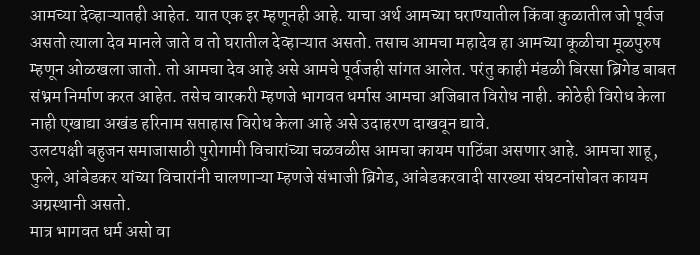आमच्या देव्हाऱ्यातही आहेत. यात एक इर म्हणूनही आहे. याचा अर्थ आमच्या घराण्यातील किंवा कुळातील जो पूर्वज असतो त्याला देव मानले जाते व तो घरातील देव्हाऱ्यात असतो. तसाच आमचा महादेव हा आमच्या कूळीचा मूळपुरुष म्हणून ओळखला जातो. तो आमचा देव आहे असे आमचे पूर्वजही सांगत आलेत. परंतु काही मंडळी बिरसा ब्रिगेड बाबत संभ्रम निर्माण करत आहेत. तसेच वारकरी म्हणजे भागवत धर्मास आमचा अजिबात विरोध नाही. कोठेही विरोध केला नाही एखाद्या अखंड हरिनाम सप्ताहास विरोध केला आहे असे उदाहरण दाखवून द्यावे.
उलटपक्षी बहुजन समाजासाठी पुरोगामी विचारांच्या चळवळीस आमचा कायम पाठिंबा असणार आहे. आमचा शाहू, फुले, आंबेडकर यांच्या विचारांनी चालणाऱ्या म्हणजे संभाजी ब्रिगेड, आंबेडकरवादी सारख्या संघटनांसोबत कायम अग्रस्थानी असतो.
मात्र भागवत धर्म असो वा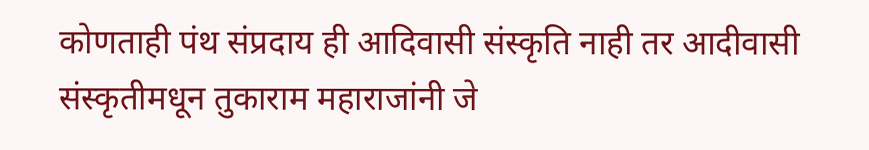कोणताही पंथ संप्रदाय ही आदिवासी संस्कृति नाही तर आदीवासी संस्कृतीमधून तुकाराम महाराजांनी जे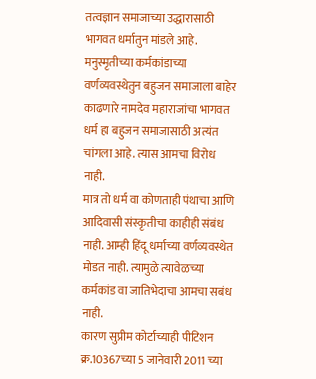तत्वज्ञान समाजाच्या उद्धारासाठी
भागवत धर्मातुन मांडले आहे. मनुस्मृतीच्या कर्मकांडाच्या वर्णव्यवस्थेतुन बहुजन समाजाला बाहेर काढणारे नामदेव महाराजांचा भागवत धर्म हा बहुजन समाजासाठी अत्यंत चांगला आहे. त्यास आमचा विरोध नाही.
मात्र तो धर्म वा कोणताही पंथाचा आणि आदिवासी संस्कृतीचा काहीही संबंध नाही. आम्ही हिंदू धर्माच्या वर्णव्यवस्थेत मोडत नाही. त्यामुळे त्यावेळच्या कर्मकांड वा जातिभेदाचा आमचा सबंध नाही.
कारण सुप्रीम कोर्टाच्याही पीटिशन क्र.10367च्या 5 जानेवारी 2011 च्या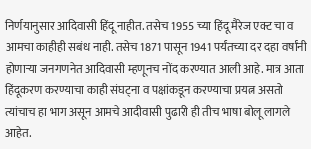निर्णयानुसार आदिवासी हिंदू नाहीत. तसेच 1955 च्या हिंदू मैरेज एक्ट चा व आमचा काहीही सबंध नाही. तसेच 1871 पासून 1941 पर्यंतच्या दर दहा वर्षांनी होणाऱ्या जनगणनेत आदिवासी म्हणूनच नोंद करण्यात आली आहे. मात्र आता हिंदूकरण करण्याचा काही संघट्ना व पक्षांकडून करण्याचा प्रयत्न असतो त्यांचाच हा भाग असून आमचे आदीवासी पुढारी ही तीच भाषा बोलू लागले आहेत.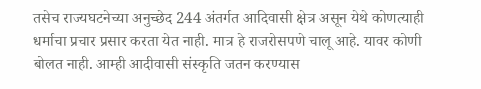तसेच राज्यघटनेच्या अनुच्छेद 244 अंतर्गत आदिवासी क्षेत्र असून येथे कोणत्याही धर्माचा प्रचार प्रसार करता येत नाही. मात्र हे राजरोसपणे चालू आहे. यावर कोणी बोलत नाही. आम्ही आदीवासी संस्कृति जतन करण्यास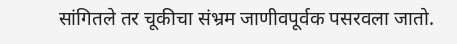सांगितले तर चूकीचा संभ्रम जाणीवपूर्वक पसरवला जातो.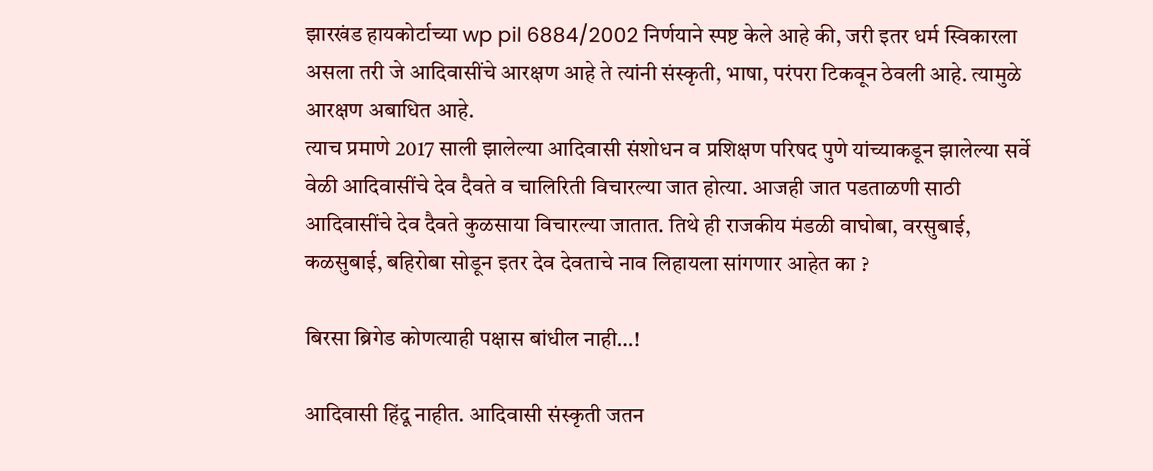झारखंड हायकोर्टाच्या wp pil 6884/2002 निर्णयाने स्पष्ट केले आहे की, जरी इतर धर्म स्विकारला असला तरी जे आदिवासींचे आरक्षण आहे ते त्यांनी संस्कृती, भाषा, परंपरा टिकवून ठेवली आहे. त्यामुळे आरक्षण अबाधित आहे.
त्याच प्रमाणे 2017 साली झालेल्या आदिवासी संशोधन व प्रशिक्षण परिषद पुणे यांच्याकडून झालेल्या सर्वे वेळी आदिवासींचे देव दैवते व चालिरिती विचारल्या जात होत्या. आजही जात पडताळणी साठी आदिवासींचे देव दैवते कुळसाया विचारल्या जातात. तिथे ही राजकीय मंडळी वाघोबा, वरसुबाई, कळसुबाई, बहिरोबा सोडून इतर देव देवताचे नाव लिहायला सांगणार आहेत का ?

बिरसा ब्रिगेड कोणत्याही पक्षास बांधील नाही…!

आदिवासी हिंदू नाहीत. आदिवासी संस्कृती जतन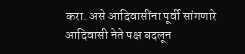करा. असे आदिवासींना पूर्वी सांगणारे आदिवासी नेते पक्ष बदलून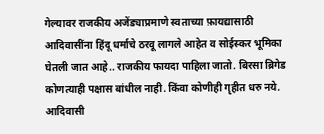गेल्यावर राजकीय अजेंड्याप्रमाणे स्वताच्या फ़ायद्यासाठी आदिवासींना हिंदू धर्माचे ठरवू लागले आहेत व सोईस्कर भूमिका घेतली जात आहे.. राजकीय फायदा पाहिला जातो. बिरसा ब्रिगेड कोणत्याही पक्षास बांधील नाही. किंवा कोणीही गृहीत धरु नये. आदिवासी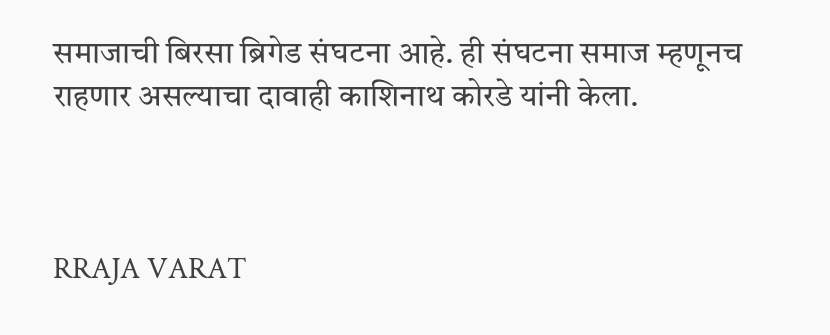समाजाची बिरसा ब्रिगेड संघटना आहे. ही संघटना समाज म्हणूनच राहणार असल्याचा दावाही काशिनाथ कोरडे यांनी केला.



RRAJA VARAT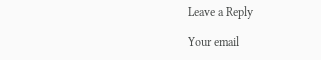Leave a Reply

Your email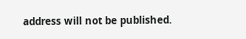address will not be published.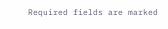Required fields are marked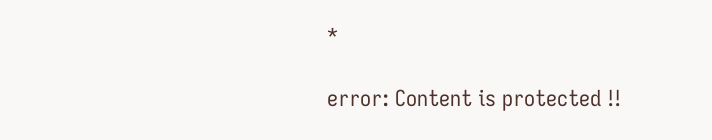*

error: Content is protected !!